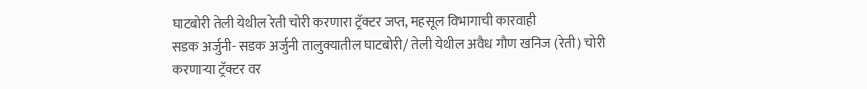घाटबोरी तेली येथील रेती चोरी करणारा ट्रॅक्टर जप्त, महसूल विभागाची कारवाही
सडक अर्जुनी- सडक अर्जुनी तालुक्यातील घाटबोरी/ तेली येथील अवैध गौण खनिज (रेती) चोरी करणाऱ्या ट्रॅक्टर वर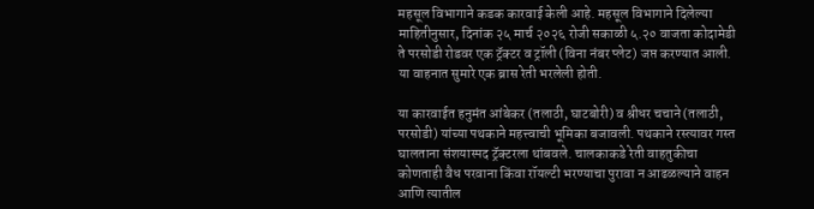महसूल विभागाने कडक कारवाई केली आहे. महसूल विभागाने दिलेल्या माहितीनुसार, दिनांक २५ मार्च २०२६ रोजी सकाळी ५.२० वाजता कोदामेडी ते परसोडी रोडवर एक ट्रॅक्टर व ट्रॉली (विना नंबर प्लेट) जप्त करण्यात आली. या वाहनात सुमारे एक ब्रास रेती भरलेली होती.

या कारवाईत हनुमंत आंबेकर (तलाठी, घाटबोरी) व श्रीधर चचाने (तलाठी, परसोडी) यांच्या पथकाने महत्त्वाची भूमिका बजावली. पथकाने रस्त्यावर गस्त घालताना संशयास्पद ट्रॅक्टरला थांबवले. चालकाकडे रेती वाहतुकीचा कोणताही वैध परवाना किंवा रॉयल्टी भरण्याचा पुरावा न आढळल्याने वाहन आणि त्यातील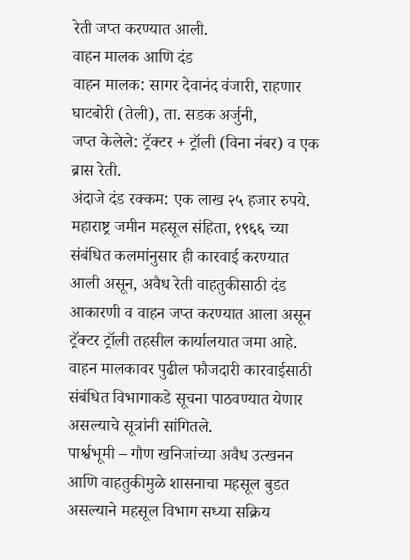रेती जप्त करण्यात आली.
वाहन मालक आणि दंड
वाहन मालक: सागर देवानंद वंजारी, राहणार घाटबोरी (तेली), ता. सडक अर्जुनी,
जप्त केलेले: ट्रॅक्टर + ट्रॉली (विना नंबर) व एक ब्रास रेती.
अंदाजे दंड रक्कम: एक लाख २५ हजार रुपये.
महाराष्ट्र जमीन महसूल संहिता, १९६६ च्या संबंधित कलमांनुसार ही कारवाई करण्यात आली असून, अवैध रेती वाहतुकीसाठी दंड आकारणी व वाहन जप्त करण्यात आला असून ट्रॅक्टर ट्रॉली तहसील कार्यालयात जमा आहे. वाहन मालकावर पुढील फौजदारी कारवाईसाठी संबंधित विभागाकडे सूचना पाठवण्यात येणार असल्याचे सूत्रांनी सांगितले.
पार्श्वभूमी – गौण खनिजांच्या अवैध उत्खनन आणि वाहतुकीमुळे शासनाचा महसूल बुडत असल्याने महसूल विभाग सध्या सक्रिय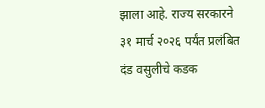झाला आहे. राज्य सरकारने ३१ मार्च २०२६ पर्यंत प्रलंबित दंड वसुलीचे कडक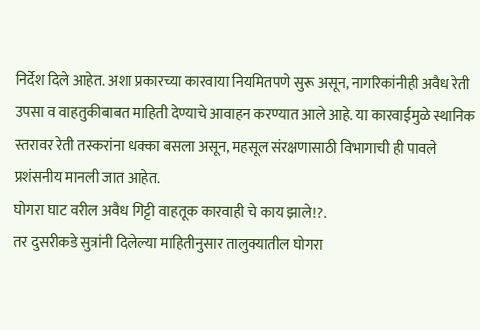निर्देश दिले आहेत. अशा प्रकारच्या कारवाया नियमितपणे सुरू असून, नागरिकांनीही अवैध रेती उपसा व वाहतुकीबाबत माहिती देण्याचे आवाहन करण्यात आले आहे. या कारवाईमुळे स्थानिक स्तरावर रेती तस्करांना धक्का बसला असून, महसूल संरक्षणासाठी विभागाची ही पावले प्रशंसनीय मानली जात आहेत.
घोगरा घाट वरील अवैध गिट्टी वाहतूक कारवाही चे काय झाले!?.
तर दुसरीकडे सुत्रांनी दिलेल्या माहितीनुसार तालुक्यातील घोगरा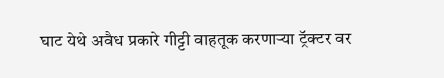घाट येथे अवैध प्रकारे गीट्टी वाहतूक करणाऱ्या ट्रॅक्टर वर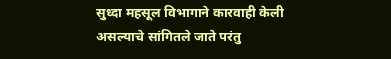सुध्दा महसूल विभागाने कारवाही केली असल्याचे सांगितले जाते परंतु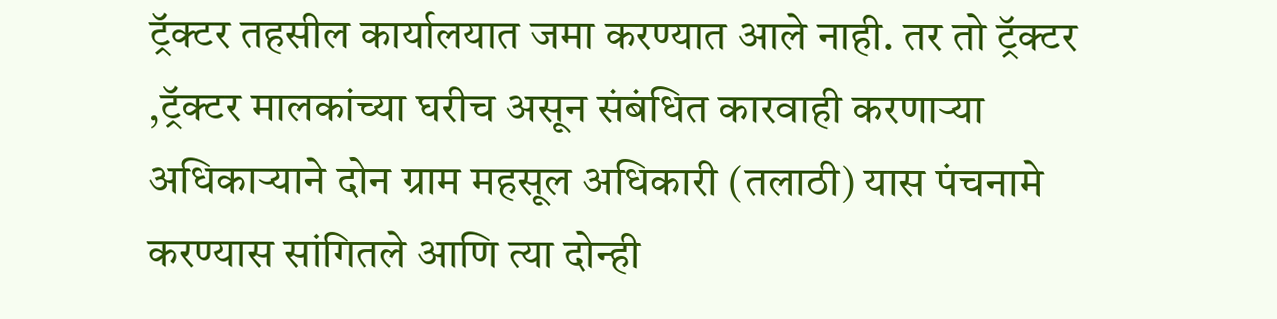ट्रॅक्टर तहसील कार्यालयात जमा करण्यात आले नाही. तर तो ट्रॅक्टर ,ट्रॅक्टर मालकांच्या घरीच असून संबंधित कारवाही करणाऱ्या अधिकाऱ्याने दोन ग्राम महसूल अधिकारी (तलाठी) यास पंचनामे करण्यास सांगितले आणि त्या दोन्ही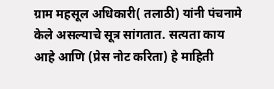ग्राम महसूल अधिकारी( तलाठी) यांनी पंचनामे केले असल्याचे सूत्र सांगतात. सत्यता काय आहे आणि (प्रेस नोट करिता) हे माहिती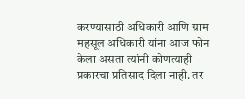करण्यासाठी अधिकारी आणि ग्राम महसूल अधिकारी यांना आज फोन केला असता त्यांनी कोणत्याही प्रकारचा प्रतिसाद दिला नाही. तर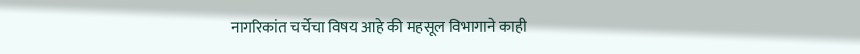नागरिकांत चर्चेचा विषय आहे की महसूल विभागाने काही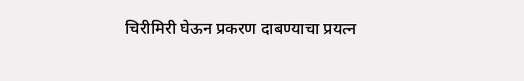चिरीमिरी घेऊन प्रकरण दाबण्याचा प्रयत्न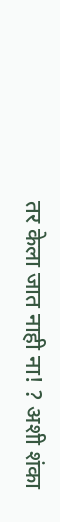तर केला जात नाही ना! ? अशी शंका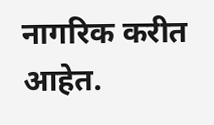नागरिक करीत आहेत.